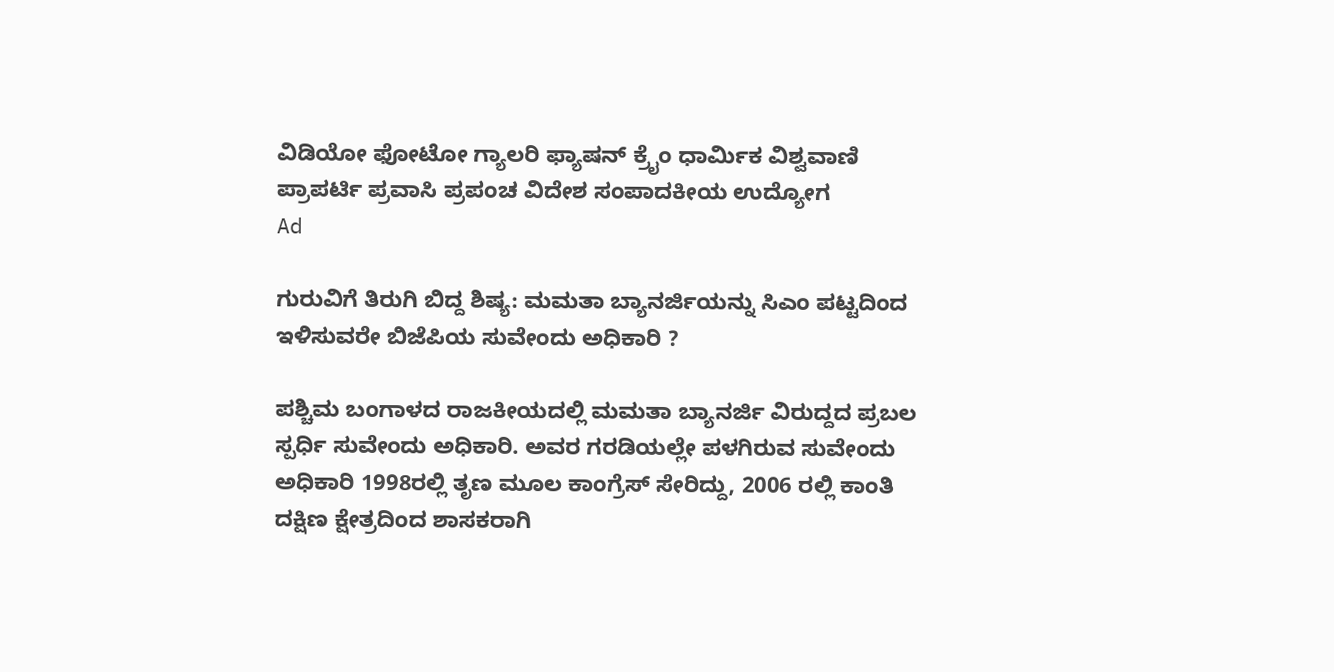ವಿಡಿಯೋ ಫೋಟೋ ಗ್ಯಾಲರಿ ಫ್ಯಾಷನ್ ಕ್ರೈಂ ಧಾರ್ಮಿಕ ವಿಶ್ವವಾಣಿ ಪ್ರಾಪರ್ಟಿ ಪ್ರವಾಸಿ ಪ್ರಪಂಚ ವಿದೇಶ ಸಂಪಾದಕೀಯ ಉದ್ಯೋಗ
Ad

ಗುರುವಿಗೆ ತಿರುಗಿ ಬಿದ್ದ ಶಿಷ್ಯ: ಮಮತಾ ಬ್ಯಾನರ್ಜಿಯನ್ನು ಸಿಎಂ ಪಟ್ಟದಿಂದ ಇಳಿಸುವರೇ ಬಿಜೆಪಿಯ ಸುವೇಂದು ಅಧಿಕಾರಿ ?

ಪಶ್ಚಿಮ ಬಂಗಾಳದ ರಾಜಕೀಯದಲ್ಲಿ ಮಮತಾ ಬ್ಯಾನರ್ಜಿ ವಿರುದ್ದದ ಪ್ರಬಲ ಸ್ಪರ್ಧಿ ಸುವೇಂದು ಅಧಿಕಾರಿ. ಅವರ ಗರಡಿಯಲ್ಲೇ ಪಳಗಿರುವ ಸುವೇಂದು ಅಧಿಕಾರಿ 1998ರಲ್ಲಿ ತೃಣ ಮೂಲ ಕಾಂಗ್ರೆಸ್ ಸೇರಿದ್ದು, 2006 ರಲ್ಲಿ ಕಾಂತಿ ದಕ್ಷಿಣ ಕ್ಷೇತ್ರದಿಂದ ಶಾಸಕರಾಗಿ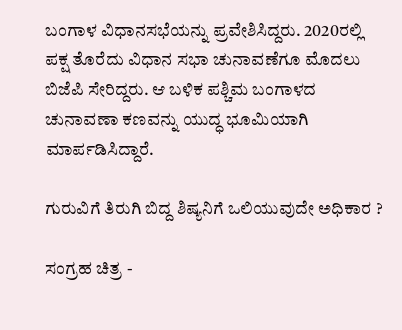ಬಂಗಾಳ ವಿಧಾನಸಭೆಯನ್ನು ಪ್ರವೇಶಿಸಿದ್ದರು. 2020ರಲ್ಲಿ ಪಕ್ಷ ತೊರೆದು ವಿಧಾನ ಸಭಾ ಚುನಾವಣೆಗೂ ಮೊದಲು ಬಿಜೆಪಿ ಸೇರಿದ್ದರು. ಆ ಬಳಿಕ ಪಶ್ಚಿಮ ಬಂಗಾಳದ ಚುನಾವಣಾ ಕಣವನ್ನು ಯುದ್ಧ ಭೂಮಿಯಾಗಿ ಮಾರ್ಪಡಿಸಿದ್ದಾರೆ.

ಗುರುವಿಗೆ ತಿರುಗಿ ಬಿದ್ದ ಶಿಷ್ಯನಿಗೆ ಒಲಿಯುವುದೇ ಅಧಿಕಾರ ?

ಸಂಗ್ರಹ ಚಿತ್ರ -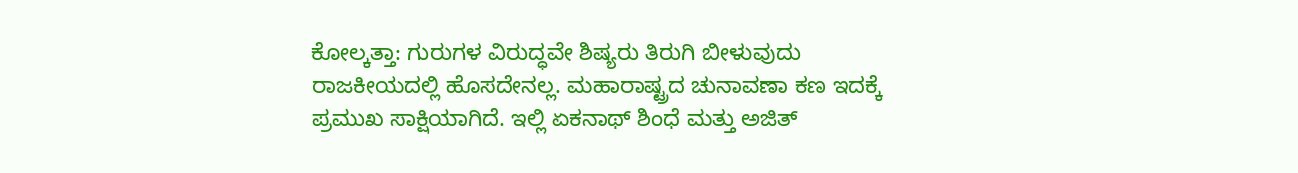ಕೋಲ್ಕತ್ತಾ: ಗುರುಗಳ ವಿರುದ್ಧವೇ ಶಿಷ್ಯರು ತಿರುಗಿ ಬೀಳುವುದು ರಾಜಕೀಯದಲ್ಲಿ ಹೊಸದೇನಲ್ಲ. ಮಹಾರಾಷ್ಟ್ರದ ಚುನಾವಣಾ ಕಣ ಇದಕ್ಕೆ ಪ್ರಮುಖ ಸಾಕ್ಷಿಯಾಗಿದೆ. ಇಲ್ಲಿ ಏಕನಾಥ್ ಶಿಂಧೆ ಮತ್ತು ಅಜಿತ್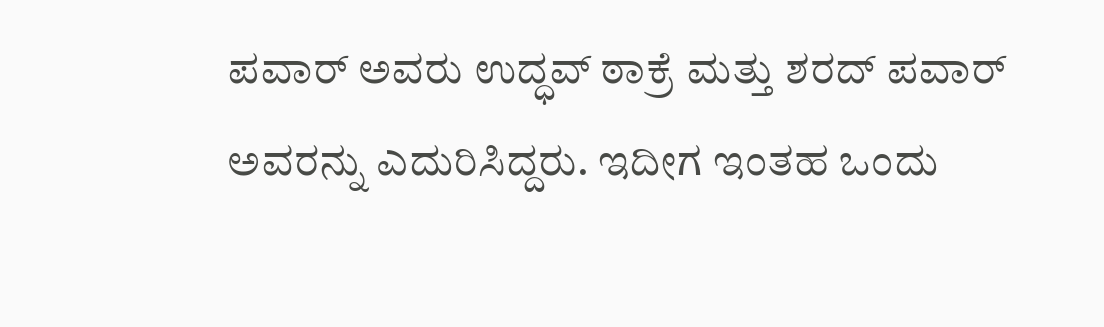ಪವಾರ್ ಅವರು ಉದ್ಧವ್ ಠಾಕ್ರೆ ಮತ್ತು ಶರದ್ ಪವಾರ್ ಅವರನ್ನು ಎದುರಿಸಿದ್ದರು. ಇದೀಗ ಇಂತಹ ಒಂದು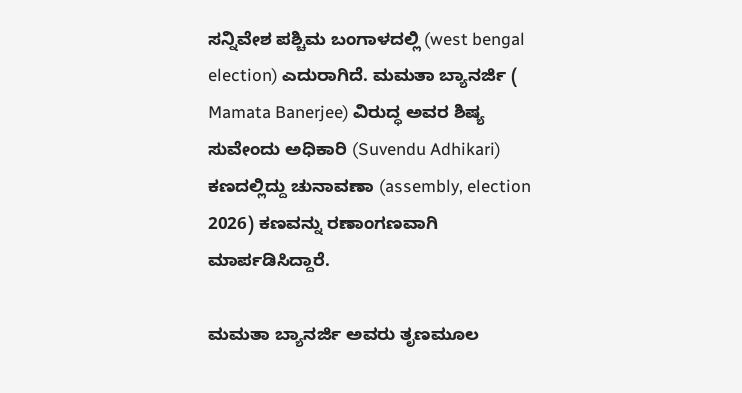ಸನ್ನಿವೇಶ ಪಶ್ಚಿಮ ಬಂಗಾಳದಲ್ಲಿ (west bengal election) ಎದುರಾಗಿದೆ. ಮಮತಾ ಬ್ಯಾನರ್ಜಿ ( Mamata Banerjee) ವಿರುದ್ಧ ಅವರ ಶಿಷ್ಯ ಸುವೇಂದು ಅಧಿಕಾರಿ (Suvendu Adhikari) ಕಣದಲ್ಲಿದ್ದು ಚುನಾವಣಾ (assembly, election 2026) ಕಣವನ್ನು ರಣಾಂಗಣವಾಗಿ ಮಾರ್ಪಡಿಸಿದ್ದಾರೆ.

ಮಮತಾ ಬ್ಯಾನರ್ಜಿ ಅವರು ತೃಣಮೂಲ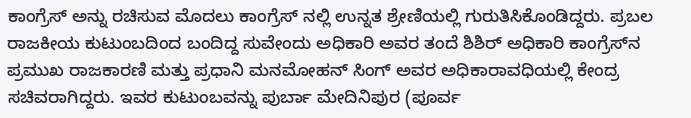ಕಾಂಗ್ರೆಸ್ ಅನ್ನು ರಚಿಸುವ ಮೊದಲು ಕಾಂಗ್ರೆಸ್ ನಲ್ಲಿ ಉನ್ನತ ಶ್ರೇಣಿಯಲ್ಲಿ ಗುರುತಿಸಿಕೊಂಡಿದ್ದರು. ಪ್ರಬಲ ರಾಜಕೀಯ ಕುಟುಂಬದಿಂದ ಬಂದಿದ್ದ ಸುವೇಂದು ಅಧಿಕಾರಿ ಅವರ ತಂದೆ ಶಿಶಿರ್ ಅಧಿಕಾರಿ ಕಾಂಗ್ರೆಸ್‌ನ ಪ್ರಮುಖ ರಾಜಕಾರಣಿ ಮತ್ತು ಪ್ರಧಾನಿ ಮನಮೋಹನ್ ಸಿಂಗ್ ಅವರ ಅಧಿಕಾರಾವಧಿಯಲ್ಲಿ ಕೇಂದ್ರ ಸಚಿವರಾಗಿದ್ದರು. ಇವರ ಕುಟುಂಬವನ್ನು ಪುರ್ಬಾ ಮೇದಿನಿಪುರ (ಪೂರ್ವ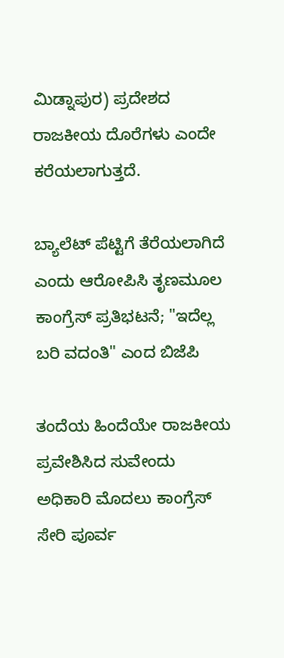ಮಿಡ್ನಾಪುರ) ಪ್ರದೇಶದ ರಾಜಕೀಯ ದೊರೆಗಳು ಎಂದೇ ಕರೆಯಲಾಗುತ್ತದೆ.

ಬ್ಯಾಲೆಟ್ ಪೆಟ್ಟಿಗೆ ತೆರೆಯಲಾಗಿದೆ ಎಂದು ಆರೋಪಿಸಿ ತೃಣಮೂಲ ಕಾಂಗ್ರೆಸ್‌ ಪ್ರತಿಭಟನೆ; "ಇದೆಲ್ಲ ಬರಿ ವದಂತಿ" ಎಂದ ಬಿಜೆಪಿ

ತಂದೆಯ ಹಿಂದೆಯೇ ರಾಜಕೀಯ ಪ್ರವೇಶಿಸಿದ ಸುವೇಂದು ಅಧಿಕಾರಿ ಮೊದಲು ಕಾಂಗ್ರೆಸ್‌ ಸೇರಿ ಪೂರ್ವ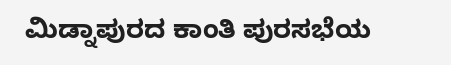ಮಿಡ್ನಾಪುರದ ಕಾಂತಿ ಪುರಸಭೆಯ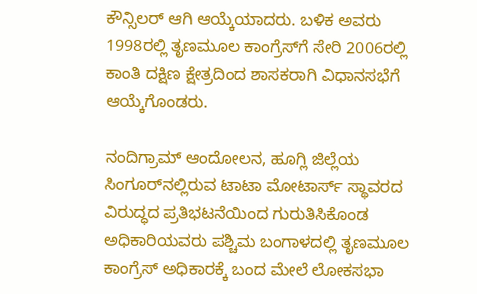ಕೌನ್ಸಿಲರ್ ಆಗಿ ಆಯ್ಕೆಯಾದರು. ಬಳಿಕ ಅವರು 1998ರಲ್ಲಿ ತೃಣಮೂಲ ಕಾಂಗ್ರೆಸ್‌ಗೆ ಸೇರಿ 2006ರಲ್ಲಿ ಕಾಂತಿ ದಕ್ಷಿಣ ಕ್ಷೇತ್ರದಿಂದ ಶಾಸಕರಾಗಿ ವಿಧಾನಸಭೆಗೆ ಆಯ್ಕೆಗೊಂಡರು.

ನಂದಿಗ್ರಾಮ್ ಆಂದೋಲನ, ಹೂಗ್ಲಿ ಜಿಲ್ಲೆಯ ಸಿಂಗೂರ್‌ನಲ್ಲಿರುವ ಟಾಟಾ ಮೋಟಾರ್ಸ್ ಸ್ಥಾವರದ ವಿರುದ್ಧದ ಪ್ರತಿಭಟನೆಯಿಂದ ಗುರುತಿಸಿಕೊಂಡ ಅಧಿಕಾರಿಯವರು ಪಶ್ಚಿಮ ಬಂಗಾಳದಲ್ಲಿ ತೃಣಮೂಲ ಕಾಂಗ್ರೆಸ್ ಅಧಿಕಾರಕ್ಕೆ ಬಂದ ಮೇಲೆ ಲೋಕಸಭಾ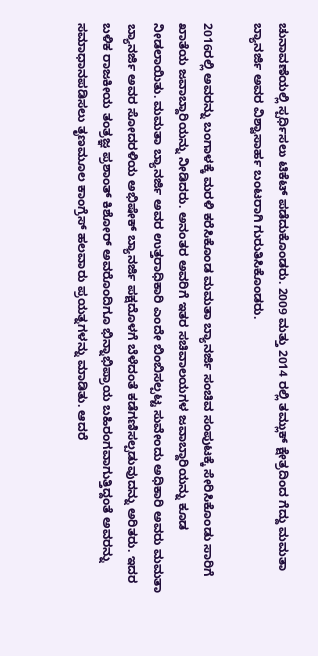ಚುನಾವಣೆಯಲ್ಲಿ ಸ್ಪರ್ಧಿಸಲು ಟಿಕೆಟ್ ಪಡೆದುಕೊಂಡರು. 2009 ಮತ್ತು 2014 ರಲ್ಲಿ ತಮ್ಲುಕ್ ಕ್ಷೇತ್ರದಿಂದ ಗೆದ್ದು ಮಮತಾ ಬ್ಯಾನರ್ಜಿ ಅವರ ವಿಶ್ವಾಸಾರ್ಹ ಬಂಟರಾಗಿ ಗುರುತಿಸಿಕೊಂಡರು.

2016ರಲ್ಲಿ ಅವರನ್ನು ಬಂಗಾಳಕ್ಕೆ ಮರಳಿ ಕರೆಸಿಕೊಂಡ ಮಮತಾ ಬ್ಯಾನರ್ಜಿ ಸಂಚಿವ ಸಂಪುಟಕ್ಕೆ ಸೇರಿಸಿಕೊಂಡು ಸಾರಿಗೆ ಖಾತೆಯ ಜವಾಬ್ದಾರಿಯನ್ನು ನೀಡಿದರು. ಅನಂತರ ಅವರಿಗೆ ಇತರ ಸಚಿವಾಲಯಗಳ ಜವಾಬ್ದಾರಿಯನ್ನು ಕೂಡ ನೀಡಲಾಯಿತು. ಮಮತಾ ಬ್ಯಾನರ್ಜಿ ಅವರ ಉತ್ತರಾಧಿಕಾರಿ ಎಂದೇ ಬಿಂಬಿಸಲ್ಪಟ್ಟ ಸುವೇಂದು ಅಧಿಕಾರಿ ಅವರು ಮಮತಾ ಬ್ಯಾನರ್ಜಿ ಅವರ ಸೋದರಳಿಯ ಅಭಿಷೇಕ್ ಬ್ಯಾನರ್ಜಿ ಪಕ್ಷದೊಳಗೆ ಬೆಳೆದಂತೆ ಕಡೆಗಣಿಸಲ್ಪಡುವುದನ್ನು ಅರಿತರು. ಇದರ ಬಳಿಕ ರಾಜಕೀಯ ತಂತ್ರಜ್ಞ ಪ್ರಶಾಂತ್ ಕಿಶೋರ್ ಅವರೊಂದಿಗೂ ಭಿನ್ನಾಭಿಪ್ರಾಯ ಬಹಿರಂಗವಾಗುತ್ತಿದ್ದಂತೆ ಅವರನ್ನು ಸಮಾಧಾನಪಡಿಸಲು ತೃಣಮೂಲ ಕಾಂಗ್ರೆಸ್ ಹಲವಾರು ಪ್ರಯತ್ನಗಳನ್ನು ಮಾಡಿತು. ಆದರೆ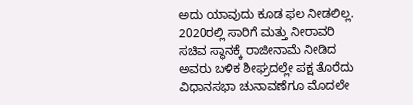ಅದು ಯಾವುದು ಕೂಡ ಫಲ ನೀಡಲಿಲ್ಲ. 2020ರಲ್ಲಿ ಸಾರಿಗೆ ಮತ್ತು ನೀರಾವರಿ ಸಚಿವ ಸ್ಥಾನಕ್ಕೆ ರಾಜೀನಾಮೆ ನೀಡಿದ ಅವರು ಬಳಿಕ ಶೀಘ್ರದಲ್ಲೇ ಪಕ್ಷ ತೊರೆದು ವಿಧಾನಸಭಾ ಚುನಾವಣೆಗೂ ಮೊದಲೇ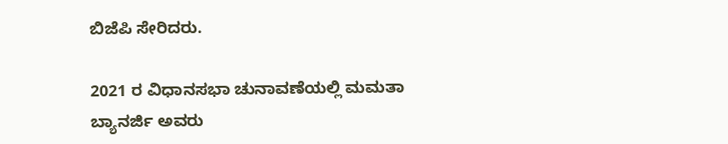ಬಿಜೆಪಿ ಸೇರಿದರು.

2021 ರ ವಿಧಾನಸಭಾ ಚುನಾವಣೆಯಲ್ಲಿ ಮಮತಾ ಬ್ಯಾನರ್ಜಿ ಅವರು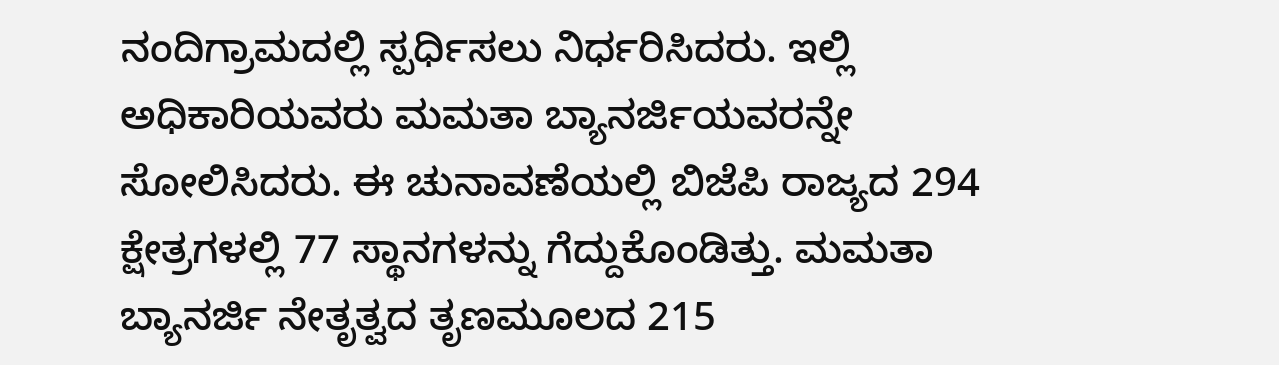ನಂದಿಗ್ರಾಮದಲ್ಲಿ ಸ್ಪರ್ಧಿಸಲು ನಿರ್ಧರಿಸಿದರು. ಇಲ್ಲಿ ಅಧಿಕಾರಿಯವರು ಮಮತಾ ಬ್ಯಾನರ್ಜಿಯವರನ್ನೇ ಸೋಲಿಸಿದರು. ಈ ಚುನಾವಣೆಯಲ್ಲಿ ಬಿಜೆಪಿ ರಾಜ್ಯದ 294 ಕ್ಷೇತ್ರಗಳಲ್ಲಿ 77 ಸ್ಥಾನಗಳನ್ನು ಗೆದ್ದುಕೊಂಡಿತ್ತು. ಮಮತಾ ಬ್ಯಾನರ್ಜಿ ನೇತೃತ್ವದ ತೃಣಮೂಲದ 215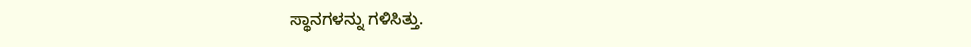ಸ್ಥಾನಗಳನ್ನು ಗಳಿಸಿತ್ತು.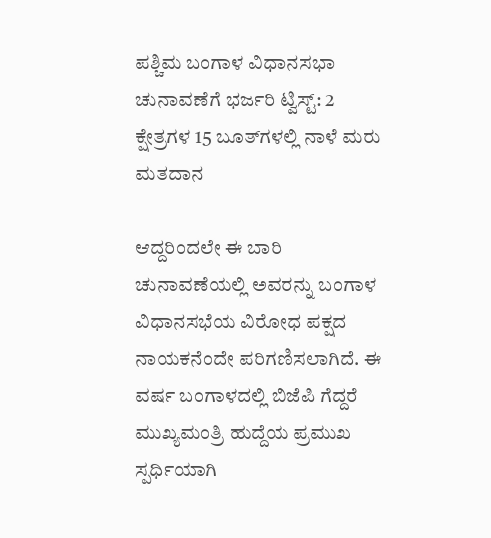ಪಶ್ಚಿಮ ಬಂಗಾಳ ವಿಧಾನಸಭಾ ಚುನಾವಣೆಗೆ ಭರ್ಜರಿ ಟ್ವಿಸ್ಟ್‌: 2 ಕ್ಷೇತ್ರಗಳ 15 ಬೂತ್‌ಗಳಲ್ಲಿ ನಾಳೆ ಮರು ಮತದಾನ

ಆದ್ದರಿಂದಲೇ ಈ ಬಾರಿ ಚುನಾವಣೆಯಲ್ಲಿ ಅವರನ್ನು ಬಂಗಾಳ ವಿಧಾನಸಭೆಯ ವಿರೋಧ ಪಕ್ಷದ ನಾಯಕನೆಂದೇ ಪರಿಗಣಿಸಲಾಗಿದೆ. ಈ ವರ್ಷ ಬಂಗಾಳದಲ್ಲಿ ಬಿಜೆಪಿ ಗೆದ್ದರೆ ಮುಖ್ಯಮಂತ್ರಿ ಹುದ್ದೆಯ ಪ್ರಮುಖ ಸ್ಪರ್ಧಿಯಾಗಿ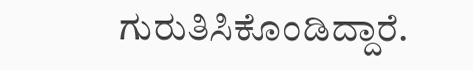ಗುರುತಿಸಿಕೊಂಡಿದ್ದಾರೆ.